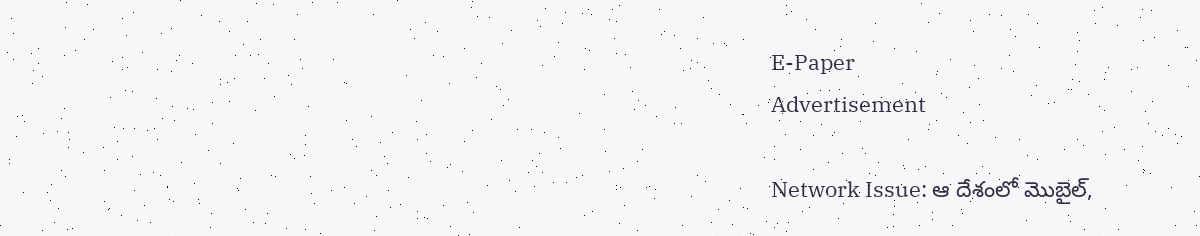E-Paper
Advertisement

Network Issue: ఆ దేశంలో మొబైల్,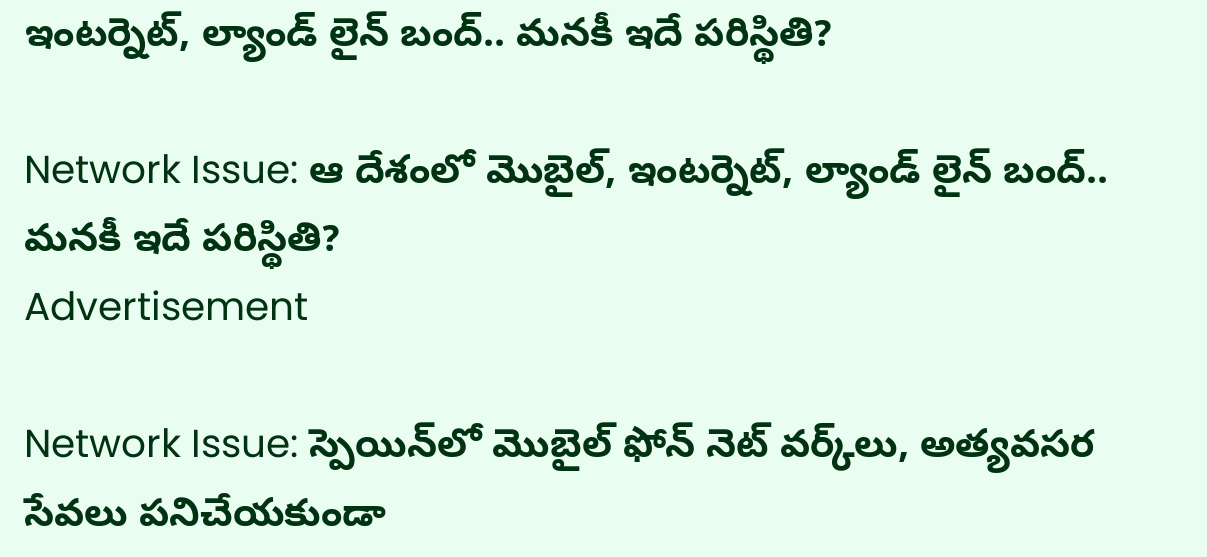ఇంటర్నెట్, ల్యాండ్ లైన్ బంద్.. మనకీ ఇదే పరిస్థితి?

Network Issue: ఆ దేశంలో మొబైల్, ఇంటర్నెట్, ల్యాండ్ లైన్ బంద్.. మనకీ ఇదే పరిస్థితి?
Advertisement

Network Issue: స్పెయిన్‌లో మొబైల్ ఫోన్ నెట్ వర్క్‌లు, అత్యవసర సేవలు పనిచేయకుండా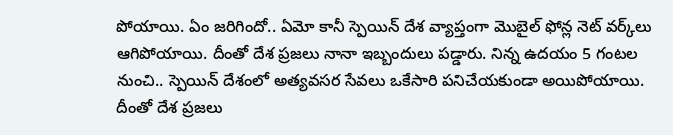పోయాయి. ఏం జరిగిందో.. ఏమో కానీ స్పెయిన్ దేశ వ్యాప్తంగా మొబైల్ ఫోన్ల నెట్ వర్క్‌లు ఆగిపోయాయి. దీంతో దేశ ప్రజలు నానా ఇబ్బందులు పడ్డారు. నిన్న ఉదయం 5 గంటల నుంచి.. స్పెయిన్ దేశంలో అత్యవసర సేవలు ఒకేసారి పనిచేయకుండా అయిపోయాయి. దీంతో దేశ ప్రజలు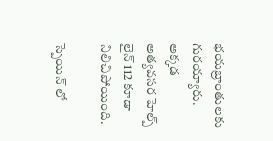భయబ్రాంతులకు గురయ్యారు. అక్కడ అత్యవసర హెల్ప్ లైన్ 112 కూడా నిలిచిపోయింది.

స్పెయిన్ లో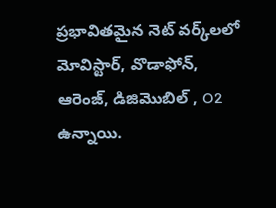ప్రభావితమైన నెట్ వర్క్‌లలో మోవిస్టార్, వొడాఫోన్, ఆరెంజ్, డిజిమొబిల్ , O2 ఉన్నాయి.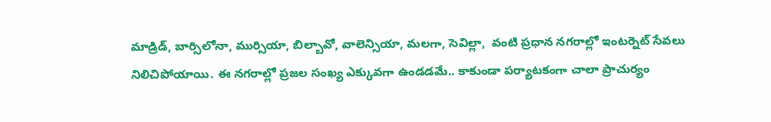మాడ్రిడ్, బార్సిలోనా, ముర్సియా, బిల్బావో, వాలెన్సియా, మలగా, సెవిల్లా,  వంటి ప్రధాన నగరాల్లో ఇంటర్నెట్ సేవలు నిలిచిపోయాయి. ఈ నగరాల్లో ప్రజల సంఖ్య ఎక్కువగా ఉండడమే.. కాకుండా పర్యాటకంగా చాలా ప్రాచుర్యం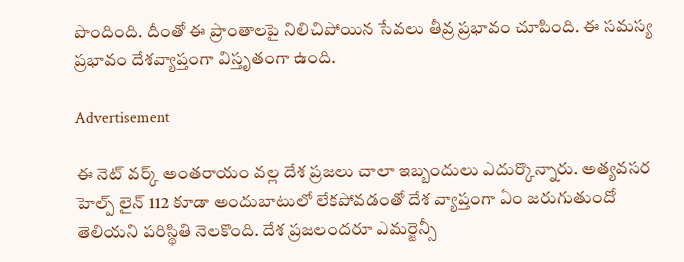పొందింది. దీంతో ఈ ప్రాంతాలపై నిలిచిపోయిన సేవలు తీవ్ర ప్రభావం చూపింది. ఈ సమస్య ప్రభావం దేశవ్యాప్తంగా విస్తృతంగా ఉంది.

Advertisement

ఈ నెట్ వర్క్ అంతరాయం వల్ల దేశ ప్రజలు చాలా ఇబ్బందులు ఎదుర్కొన్నారు. అత్యవసర హెల్ప్ లైన్ 112 కూడా అందుబాటులో లేకపోవడంతో దేశ వ్యాప్తంగా ఏం జరుగుతుందో తెలియని పరిస్థితి నెలకొంది. దేశ ప్రజలందరూ ఎమర్జెన్సీ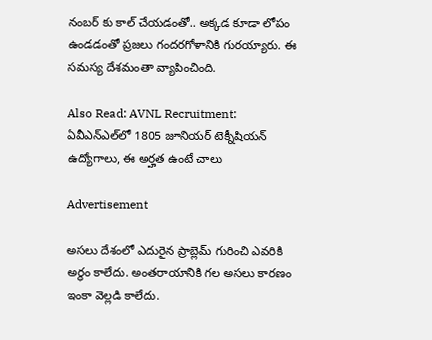నంబర్ కు కాల్ చేయడంతో.. అక్కడ కూడా లోపం ఉండడంతో ప్రజలు గందరగోళానికి గురయ్యారు. ఈ సమస్య దేశమంతా వ్యాపించింది.

Also Read: AVNL Recruitment: ఏవీఎన్‌ఎల్‌‌లో 1805 జూనియర్ టెక్నీషియన్ ఉద్యోగాలు, ఈ అర్హత ఉంటే చాలు

Advertisement

అసలు దేశంలో ఎదురైన ప్రాబ్లెమ్ గురించి ఎవరికి అర్థం కాలేదు. అంతరాయానికి గల అసలు కారణం ఇంకా వెల్లడి కాలేదు.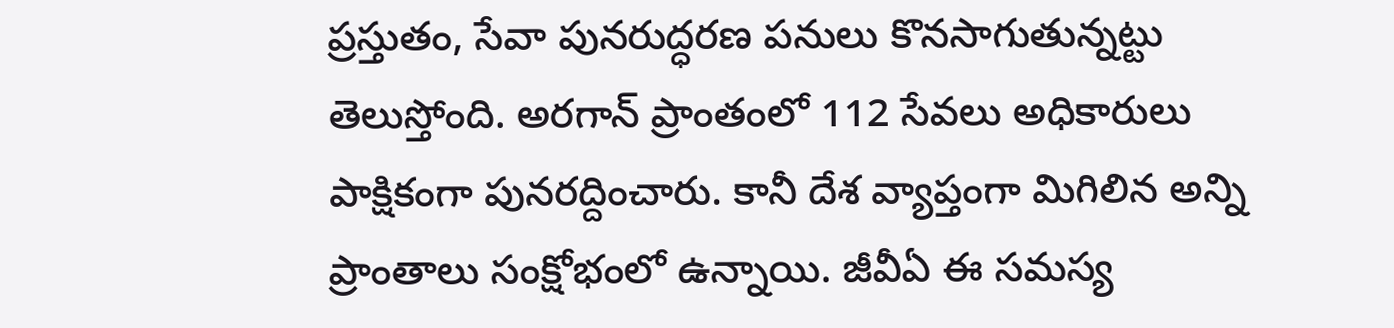ప్రస్తుతం, సేవా పునరుద్ధరణ పనులు కొనసాగుతున్నట్టు తెలుస్తోంది. అరగాన్ ప్రాంతంలో 112 సేవలు అధికారులు పాక్షికంగా పునరద్దించారు. కానీ దేశ వ్యాప్తంగా మిగిలిన అన్ని ప్రాంతాలు సంక్షోభంలో ఉన్నాయి. జీవీఏ ఈ సమస్య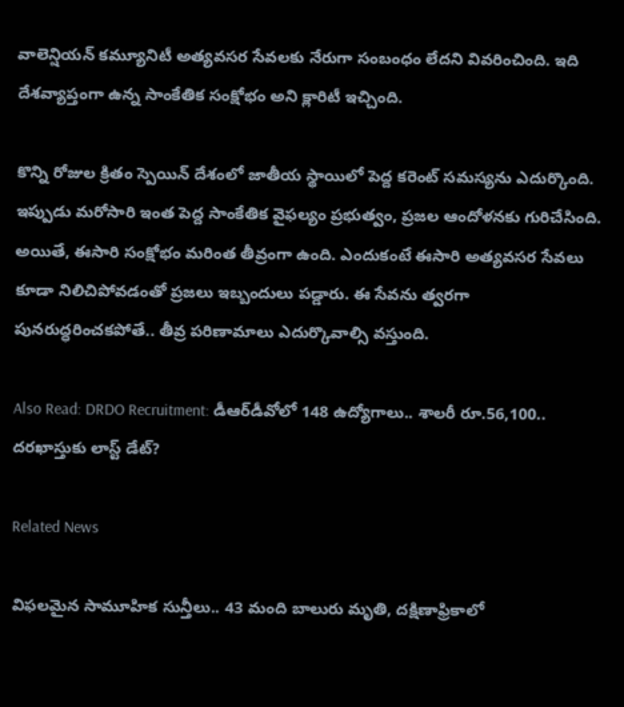వాలెన్షియన్ కమ్యూనిటీ అత్యవసర సేవలకు నేరుగా సంబంధం లేదని వివరించింది. ఇది దేశవ్యాప్తంగా ఉన్న సాంకేతిక సంక్షోభం అని క్లారిటీ ఇచ్చింది.

కొన్ని రోజుల క్రితం స్పెయిన్ దేశంలో జాతీయ స్థాయిలో పెద్ద కరెంట్ సమస్యను ఎదుర్కొంది. ఇప్పుడు మరోసారి ఇంత పెద్ద సాంకేతిక వైఫల్యం ప్రభుత్వం, ప్రజల ఆందోళనకు గురిచేసింది. అయితే, ఈసారి సంక్షోభం మరింత తీవ్రంగా ఉంది. ఎందుకంటే ఈసారి అత్యవసర సేవలు కూడా నిలిచిపోవడంతో ప్రజలు ఇబ్బందులు పడ్డారు. ఈ సేవను త్వరగా పునరుద్ధరించకపోతే.. తీవ్ర పరిణామాలు ఎదుర్కొవాల్సి వస్తుంది.

Also Read: DRDO Recruitment: డీఆర్‌డీవోలో 148 ఉద్యోగాలు.. శాలరీ రూ.56,100.. దరఖాస్తుకు లాస్ట్ డేట్?

Related News

విఫలమైన సామూహిక సున్తీలు.. 43 మంది బాలురు మృతి, దక్షిణాఫ్రికాలో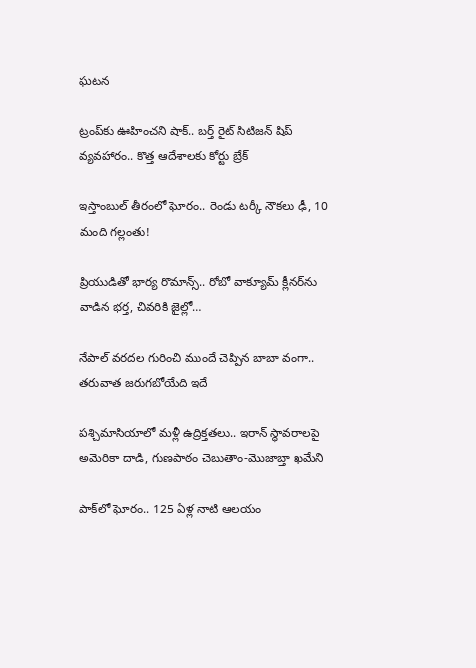ఘటన

ట్రంప్‌‌కు ఊహించని షాక్‌.. బర్త్ రైట్ సిటిజన్ షిప్ వ్యవహారం.. కొత్త ఆదేశాలకు కోర్టు బ్రేక్

ఇస్తాంబుల్ తీరంలో ఘోరం.. రెండు టర్కీ నౌకలు ఢీ, 10 మంది గల్లంతు!

ప్రియుడితో భార్య రొమాన్స్.. రోబో వాక్యూమ్ క్లీనర్‌ను వాడిన భర్త, చివరికి జైల్లో…

నేపాల్ వరదల గురించి ముందే చెప్పిన బాబా వంగా.. తరువాత జరుగబోయేది ఇదే

పశ్చిమాసియాలో మళ్లీ ఉద్రిక్తతలు.. ఇరాన్ స్థావరాలపై అమెరికా దాడి, గుణపాఠం చెబుతాం-మొజాబ్తా ఖమేని

పాక్‌లో ఘోరం.. 125 ఏళ్ల నాటి ఆలయం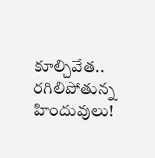కూల్చివేత.. రగిలిపోతున్న హిందువులు!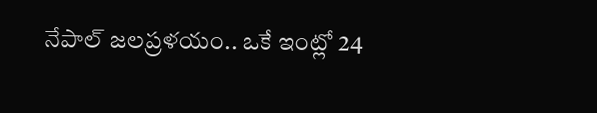నేపాల్ జలప్రళయం.. ఒకే ఇంట్లో 24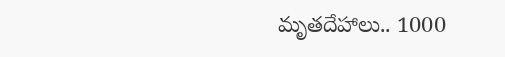మృతదేహాలు.. 1000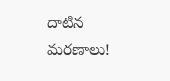దాటిన మరణాలు!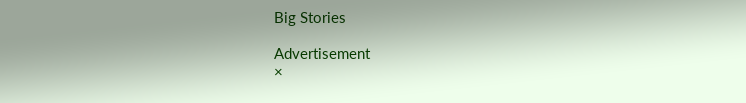Big Stories

Advertisement
×